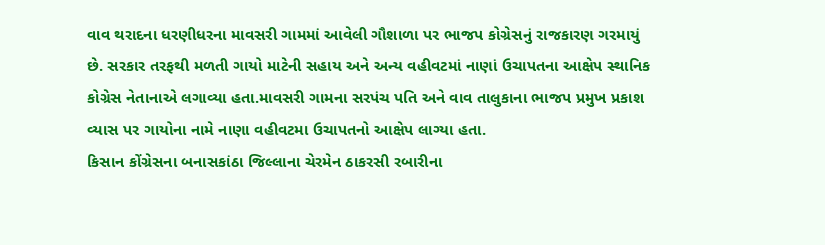વાવ થરાદના ધરણીધરના માવસરી ગામમાં આવેલી ગૌશાળા પર ભાજપ કોગ્રેસનું રાજકારણ ગરમાયું છે. સરકાર તરફથી મળતી ગાયો માટેની સહાય અને અન્ય વહીવટમાં નાણાં ઉચાપતના આક્ષેપ સ્થાનિક કોગ્રેસ નેતાનાએ લગાવ્યા હતા.માવસરી ગામના સરપંચ પતિ અને વાવ તાલુકાના ભાજપ પ્રમુખ પ્રકાશ વ્યાસ પર ગાયોના નામે નાણા વહીવટમા ઉચાપતનો આક્ષેપ લાગ્યા હતા.
કિસાન કોંગ્રેસના બનાસકાંઠા જિલ્લાના ચેરમેન ઠાકરસી રબારીના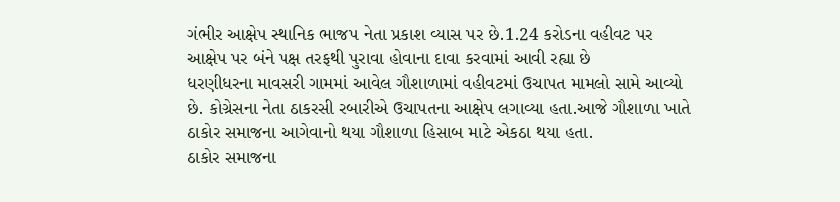ગંભીર આક્ષેપ સ્થાનિક ભાજપ નેતા પ્રકાશ વ્યાસ પર છે.1.24 કરોડના વહીવટ પર આક્ષેપ પર બંને પક્ષ તરફથી પુરાવા હોવાના દાવા કરવામાં આવી રહ્યા છે
ધરણીધરના માવસરી ગામમાં આવેલ ગૌશાળામાં વહીવટમાં ઉચાપત મામલો સામે આવ્યો છે. કોગ્રેસના નેતા ઠાકરસી રબારીએ ઉચાપતના આક્ષેપ લગાવ્યા હતા.આજે ગૌશાળા ખાતે ઠાકોર સમાજના આગેવાનો થયા ગૌશાળા હિસાબ માટે એકઠા થયા હતા.
ઠાકોર સમાજના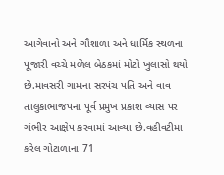આગેવાનો અને ગૌશાળા અને ધાર્મિક સ્થળના પૂજારી વચ્ચે મળેલ બેઠકમાં મોટો ખુલાસો થયો છે.માવસરી ગામના સરપંચ પતિ અને વાવ તાલુકાભાજપના પૂર્વ પ્રમુખ પ્રકાશ વ્યાસ પર ગંભીર આક્ષેપ કરવામાં આવ્યા છે.વહીવટીમા કરેલ ગોટાળાના 71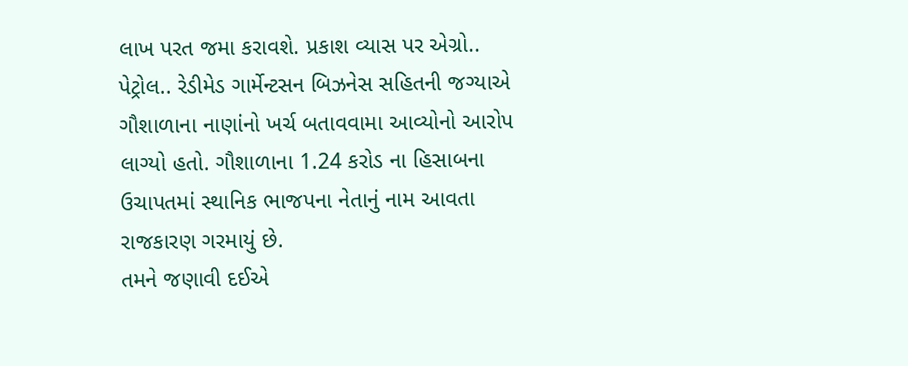લાખ પરત જમા કરાવશે. પ્રકાશ વ્યાસ પર એગ્રો.. પેટ્રોલ.. રેડીમેડ ગાર્મેન્ટસન બિઝનેસ સહિતની જગ્યાએ ગૌશાળાના નાણાંનો ખર્ચ બતાવવામા આવ્યોનો આરોપ લાગ્યો હતો. ગૌશાળાના 1.24 કરોડ ના હિસાબના ઉચાપતમાં સ્થાનિક ભાજપના નેતાનું નામ આવતા રાજકારણ ગરમાયું છે.
તમને જણાવી દઈએ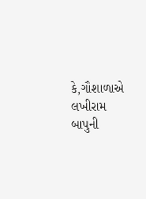કે,ગૌશાળાએ લખીરામ બાપુની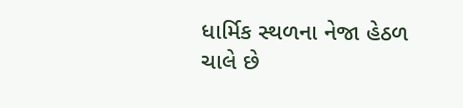ધાર્મિક સ્થળના નેજા હેઠળ ચાલે છે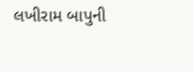લખીરામ બાપુની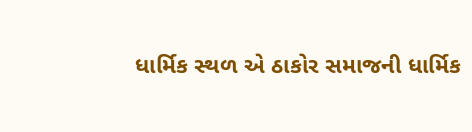ધાર્મિક સ્થળ એ ઠાકોર સમાજની ધાર્મિક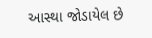આસ્થા જોડાયેલ છે